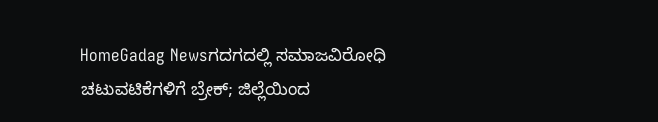HomeGadag Newsಗದಗದಲ್ಲಿ ಸಮಾಜವಿರೋಧಿ ಚಟುವಟಿಕೆಗಳಿಗೆ ಬ್ರೇಕ್; ಜಿಲ್ಲೆಯಿಂದ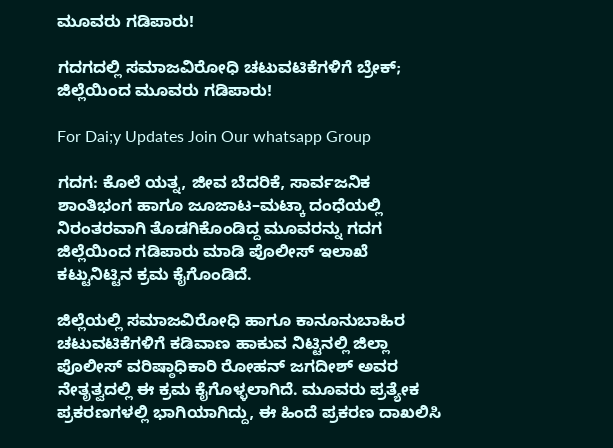ಮೂವರು ಗಡಿಪಾರು!

ಗದಗದಲ್ಲಿ ಸಮಾಜವಿರೋಧಿ ಚಟುವಟಿಕೆಗಳಿಗೆ ಬ್ರೇಕ್; ಜಿಲ್ಲೆಯಿಂದ ಮೂವರು ಗಡಿಪಾರು!

For Dai;y Updates Join Our whatsapp Group

ಗದಗ: ಕೊಲೆ ಯತ್ನ, ಜೀವ ಬೆದರಿಕೆ, ಸಾರ್ವಜನಿಕ ಶಾಂತಿಭಂಗ ಹಾಗೂ ಜೂಜಾಟ–ಮಟ್ಕಾ ದಂಧೆಯಲ್ಲಿ ನಿರಂತರವಾಗಿ ತೊಡಗಿಕೊಂಡಿದ್ದ ಮೂವರನ್ನು ಗದಗ ಜಿಲ್ಲೆಯಿಂದ ಗಡಿಪಾರು ಮಾಡಿ ಪೊಲೀಸ್ ಇಲಾಖೆ ಕಟ್ಟುನಿಟ್ಟಿನ ಕ್ರಮ ಕೈಗೊಂಡಿದೆ.

ಜಿಲ್ಲೆಯಲ್ಲಿ ಸಮಾಜವಿರೋಧಿ ಹಾಗೂ ಕಾನೂನುಬಾಹಿರ ಚಟುವಟಿಕೆಗಳಿಗೆ ಕಡಿವಾಣ ಹಾಕುವ ನಿಟ್ಟಿನಲ್ಲಿ ಜಿಲ್ಲಾ ಪೊಲೀಸ್ ವರಿಷ್ಠಾಧಿಕಾರಿ ರೋಹನ್ ಜಗದೀಶ್ ಅವರ ನೇತೃತ್ವದಲ್ಲಿ ಈ ಕ್ರಮ ಕೈಗೊಳ್ಳಲಾಗಿದೆ. ಮೂವರು ಪ್ರತ್ಯೇಕ ಪ್ರಕರಣಗಳಲ್ಲಿ ಭಾಗಿಯಾಗಿದ್ದು, ಈ ಹಿಂದೆ ಪ್ರಕರಣ ದಾಖಲಿಸಿ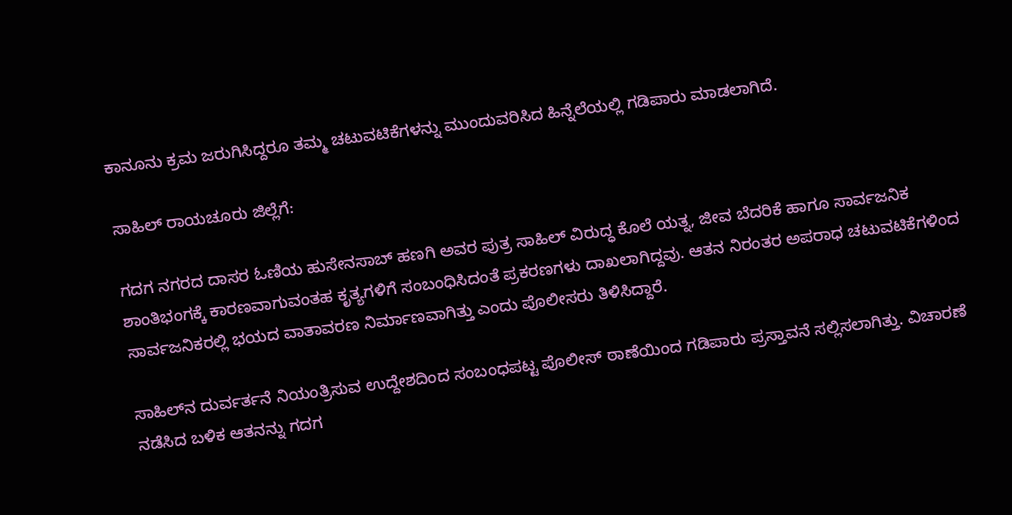ಕಾನೂನು ಕ್ರಮ ಜರುಗಿಸಿದ್ದರೂ ತಮ್ಮ ಚಟುವಟಿಕೆಗಳನ್ನು ಮುಂದುವರಿಸಿದ ಹಿನ್ನೆಲೆಯಲ್ಲಿ ಗಡಿಪಾರು ಮಾಡಲಾಗಿದೆ.

ಸಾಹಿಲ್ ರಾಯಚೂರು ಜಿಲ್ಲೆಗೆ:

ಗದಗ ನಗರದ ದಾಸರ ಓಣಿಯ ಹುಸೇನಸಾಬ್ ಹಣಗಿ ಅವರ ಪುತ್ರ ಸಾಹಿಲ್ ವಿರುದ್ಧ ಕೊಲೆ ಯತ್ನ, ಜೀವ ಬೆದರಿಕೆ ಹಾಗೂ ಸಾರ್ವಜನಿಕ ಶಾಂತಿಭಂಗಕ್ಕೆ ಕಾರಣವಾಗುವಂತಹ ಕೃತ್ಯಗಳಿಗೆ ಸಂಬಂಧಿಸಿದಂತೆ ಪ್ರಕರಣಗಳು ದಾಖಲಾಗಿದ್ದವು. ಆತನ ನಿರಂತರ ಅಪರಾಧ ಚಟುವಟಿಕೆಗಳಿಂದ ಸಾರ್ವಜನಿಕರಲ್ಲಿ ಭಯದ ವಾತಾವರಣ ನಿರ್ಮಾಣವಾಗಿತ್ತು ಎಂದು ಪೊಲೀಸರು ತಿಳಿಸಿದ್ದಾರೆ.

ಸಾಹಿಲ್‌ನ ದುರ್ವರ್ತನೆ ನಿಯಂತ್ರಿಸುವ ಉದ್ದೇಶದಿಂದ ಸಂಬಂಧಪಟ್ಟ ಪೊಲೀಸ್ ಠಾಣೆಯಿಂದ ಗಡಿಪಾರು ಪ್ರಸ್ತಾವನೆ ಸಲ್ಲಿಸಲಾಗಿತ್ತು. ವಿಚಾರಣೆ ನಡೆಸಿದ ಬಳಿಕ ಆತನನ್ನು ಗದಗ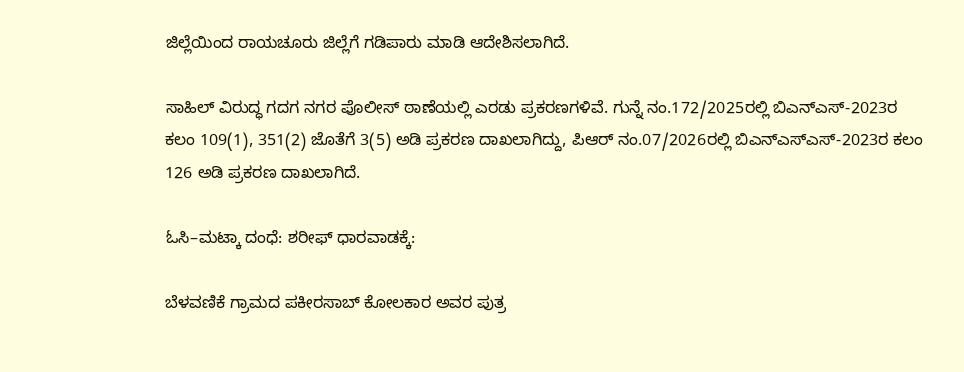ಜಿಲ್ಲೆಯಿಂದ ರಾಯಚೂರು ಜಿಲ್ಲೆಗೆ ಗಡಿಪಾರು ಮಾಡಿ ಆದೇಶಿಸಲಾಗಿದೆ.

ಸಾಹಿಲ್ ವಿರುದ್ಧ ಗದಗ ನಗರ ಪೊಲೀಸ್ ಠಾಣೆಯಲ್ಲಿ ಎರಡು ಪ್ರಕರಣಗಳಿವೆ. ಗುನ್ನೆ ನಂ.172/2025ರಲ್ಲಿ ಬಿಎನ್‌ಎಸ್‌-2023ರ ಕಲಂ 109(1), 351(2) ಜೊತೆಗೆ 3(5) ಅಡಿ ಪ್ರಕರಣ ದಾಖಲಾಗಿದ್ದು, ಪಿಆರ್ ನಂ.07/2026ರಲ್ಲಿ ಬಿಎನ್‌ಎಸ್‌ಎಸ್‌-2023ರ ಕಲಂ 126 ಅಡಿ ಪ್ರಕರಣ ದಾಖಲಾಗಿದೆ.

ಓಸಿ–ಮಟ್ಕಾ ದಂಧೆ: ಶರೀಫ್ ಧಾರವಾಡಕ್ಕೆ:

ಬೆಳವಣಿಕೆ ಗ್ರಾಮದ ಪಕೀರಸಾಬ್ ಕೋಲಕಾರ ಅವರ ಪುತ್ರ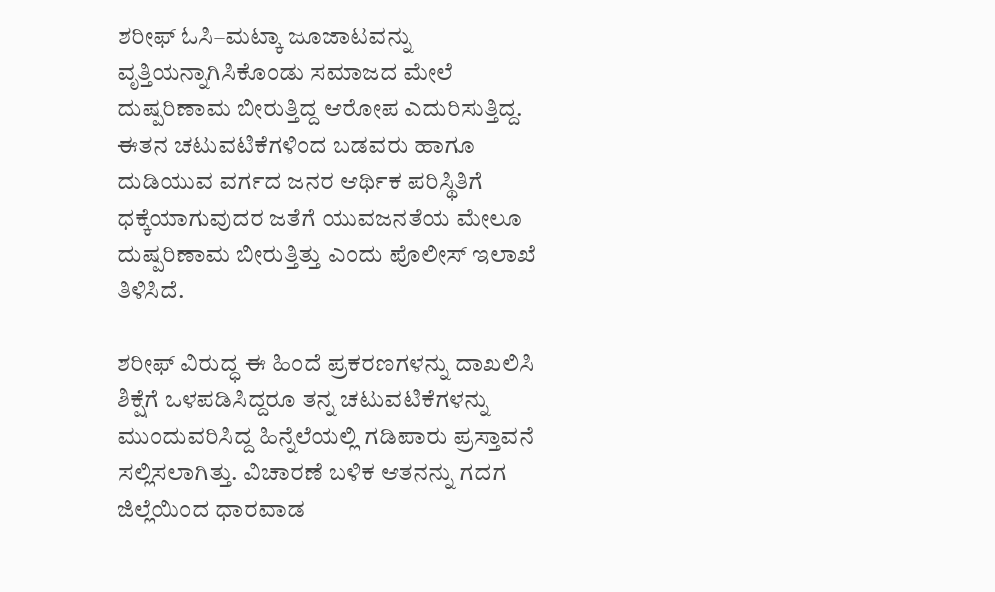ಶರೀಫ್ ಓಸಿ–ಮಟ್ಕಾ ಜೂಜಾಟವನ್ನು ವೃತ್ತಿಯನ್ನಾಗಿಸಿಕೊಂಡು ಸಮಾಜದ ಮೇಲೆ ದುಷ್ಪರಿಣಾಮ ಬೀರುತ್ತಿದ್ದ ಆರೋಪ ಎದುರಿಸುತ್ತಿದ್ದ. ಈತನ ಚಟುವಟಿಕೆಗಳಿಂದ ಬಡವರು ಹಾಗೂ ದುಡಿಯುವ ವರ್ಗದ ಜನರ ಆರ್ಥಿಕ ಪರಿಸ್ಥಿತಿಗೆ ಧಕ್ಕೆಯಾಗುವುದರ ಜತೆಗೆ ಯುವಜನತೆಯ ಮೇಲೂ ದುಷ್ಪರಿಣಾಮ ಬೀರುತ್ತಿತ್ತು ಎಂದು ಪೊಲೀಸ್ ಇಲಾಖೆ ತಿಳಿಸಿದೆ.

ಶರೀಫ್ ವಿರುದ್ಧ ಈ ಹಿಂದೆ ಪ್ರಕರಣಗಳನ್ನು ದಾಖಲಿಸಿ ಶಿಕ್ಷೆಗೆ ಒಳಪಡಿಸಿದ್ದರೂ ತನ್ನ ಚಟುವಟಿಕೆಗಳನ್ನು ಮುಂದುವರಿಸಿದ್ದ ಹಿನ್ನೆಲೆಯಲ್ಲಿ ಗಡಿಪಾರು ಪ್ರಸ್ತಾವನೆ ಸಲ್ಲಿಸಲಾಗಿತ್ತು. ವಿಚಾರಣೆ ಬಳಿಕ ಆತನನ್ನು ಗದಗ ಜಿಲ್ಲೆಯಿಂದ ಧಾರವಾಡ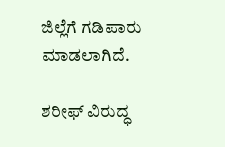ಜಿಲ್ಲೆಗೆ ಗಡಿಪಾರು ಮಾಡಲಾಗಿದೆ.

ಶರೀಫ್ ವಿರುದ್ಧ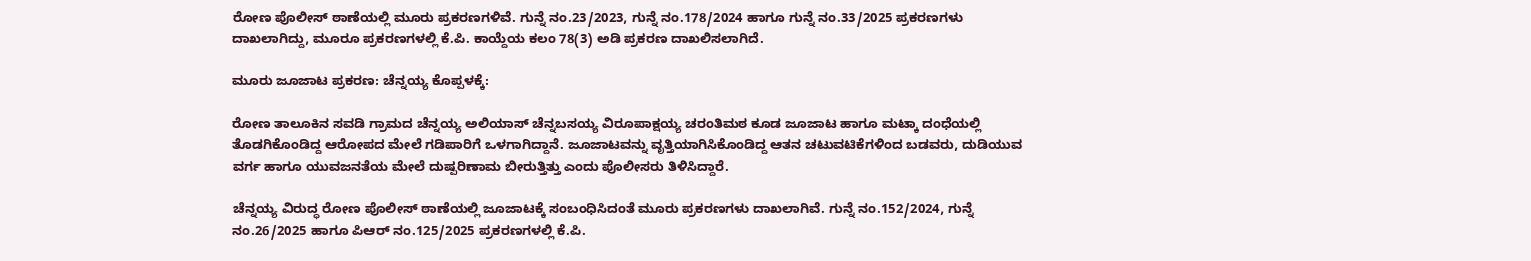ರೋಣ ಪೊಲೀಸ್ ಠಾಣೆಯಲ್ಲಿ ಮೂರು ಪ್ರಕರಣಗಳಿವೆ. ಗುನ್ನೆ ನಂ.23/2023, ಗುನ್ನೆ ನಂ.178/2024 ಹಾಗೂ ಗುನ್ನೆ ನಂ.33/2025 ಪ್ರಕರಣಗಳು ದಾಖಲಾಗಿದ್ದು, ಮೂರೂ ಪ್ರಕರಣಗಳಲ್ಲಿ ಕೆ.ಪಿ. ಕಾಯ್ದೆಯ ಕಲಂ 78(3) ಅಡಿ ಪ್ರಕರಣ ದಾಖಲಿಸಲಾಗಿದೆ.

ಮೂರು ಜೂಜಾಟ ಪ್ರಕರಣ: ಚೆನ್ನಯ್ಯ ಕೊಪ್ಪಳಕ್ಕೆ:

ರೋಣ ತಾಲೂಕಿನ ಸವಡಿ ಗ್ರಾಮದ ಚೆನ್ನಯ್ಯ ಅಲಿಯಾಸ್ ಚೆನ್ನಬಸಯ್ಯ ವಿರೂಪಾಕ್ಷಯ್ಯ ಚರಂತಿಮಠ ಕೂಡ ಜೂಜಾಟ ಹಾಗೂ ಮಟ್ಕಾ ದಂಧೆಯಲ್ಲಿ ತೊಡಗಿಕೊಂಡಿದ್ದ ಆರೋಪದ ಮೇಲೆ ಗಡಿಪಾರಿಗೆ ಒಳಗಾಗಿದ್ದಾನೆ. ಜೂಜಾಟವನ್ನು ವೃತ್ತಿಯಾಗಿಸಿಕೊಂಡಿದ್ದ ಆತನ ಚಟುವಟಿಕೆಗಳಿಂದ ಬಡವರು, ದುಡಿಯುವ ವರ್ಗ ಹಾಗೂ ಯುವಜನತೆಯ ಮೇಲೆ ದುಷ್ಪರಿಣಾಮ ಬೀರುತ್ತಿತ್ತು ಎಂದು ಪೊಲೀಸರು ತಿಳಿಸಿದ್ದಾರೆ.

ಚೆನ್ನಯ್ಯ ವಿರುದ್ಧ ರೋಣ ಪೊಲೀಸ್ ಠಾಣೆಯಲ್ಲಿ ಜೂಜಾಟಕ್ಕೆ ಸಂಬಂಧಿಸಿದಂತೆ ಮೂರು ಪ್ರಕರಣಗಳು ದಾಖಲಾಗಿವೆ. ಗುನ್ನೆ ನಂ.152/2024, ಗುನ್ನೆ ನಂ.26/2025 ಹಾಗೂ ಪಿಆರ್ ನಂ.125/2025 ಪ್ರಕರಣಗಳಲ್ಲಿ ಕೆ.ಪಿ.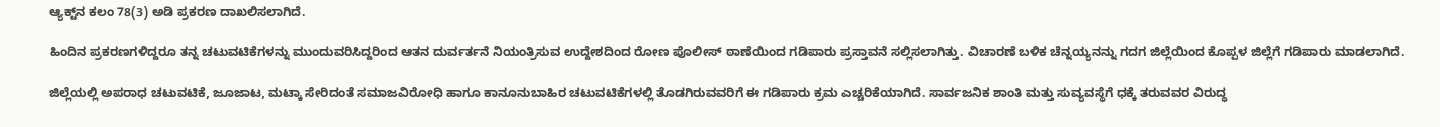ಆ್ಯಕ್ಟ್‌ನ ಕಲಂ 78(3) ಅಡಿ ಪ್ರಕರಣ ದಾಖಲಿಸಲಾಗಿದೆ.

ಹಿಂದಿನ ಪ್ರಕರಣಗಳಿದ್ದರೂ ತನ್ನ ಚಟುವಟಿಕೆಗಳನ್ನು ಮುಂದುವರಿಸಿದ್ದರಿಂದ ಆತನ ದುರ್ವರ್ತನೆ ನಿಯಂತ್ರಿಸುವ ಉದ್ದೇಶದಿಂದ ರೋಣ ಪೊಲೀಸ್ ಠಾಣೆಯಿಂದ ಗಡಿಪಾರು ಪ್ರಸ್ತಾವನೆ ಸಲ್ಲಿಸಲಾಗಿತ್ತು. ವಿಚಾರಣೆ ಬಳಿಕ ಚೆನ್ನಯ್ಯನನ್ನು ಗದಗ ಜಿಲ್ಲೆಯಿಂದ ಕೊಪ್ಪಳ ಜಿಲ್ಲೆಗೆ ಗಡಿಪಾರು ಮಾಡಲಾಗಿದೆ.

ಜಿಲ್ಲೆಯಲ್ಲಿ ಅಪರಾಧ ಚಟುವಟಿಕೆ, ಜೂಜಾಟ, ಮಟ್ಕಾ ಸೇರಿದಂತೆ ಸಮಾಜವಿರೋಧಿ ಹಾಗೂ ಕಾನೂನುಬಾಹಿರ ಚಟುವಟಿಕೆಗಳಲ್ಲಿ ತೊಡಗಿರುವವರಿಗೆ ಈ ಗಡಿಪಾರು ಕ್ರಮ ಎಚ್ಚರಿಕೆಯಾಗಿದೆ. ಸಾರ್ವಜನಿಕ ಶಾಂತಿ ಮತ್ತು ಸುವ್ಯವಸ್ಥೆಗೆ ಧಕ್ಕೆ ತರುವವರ ವಿರುದ್ಧ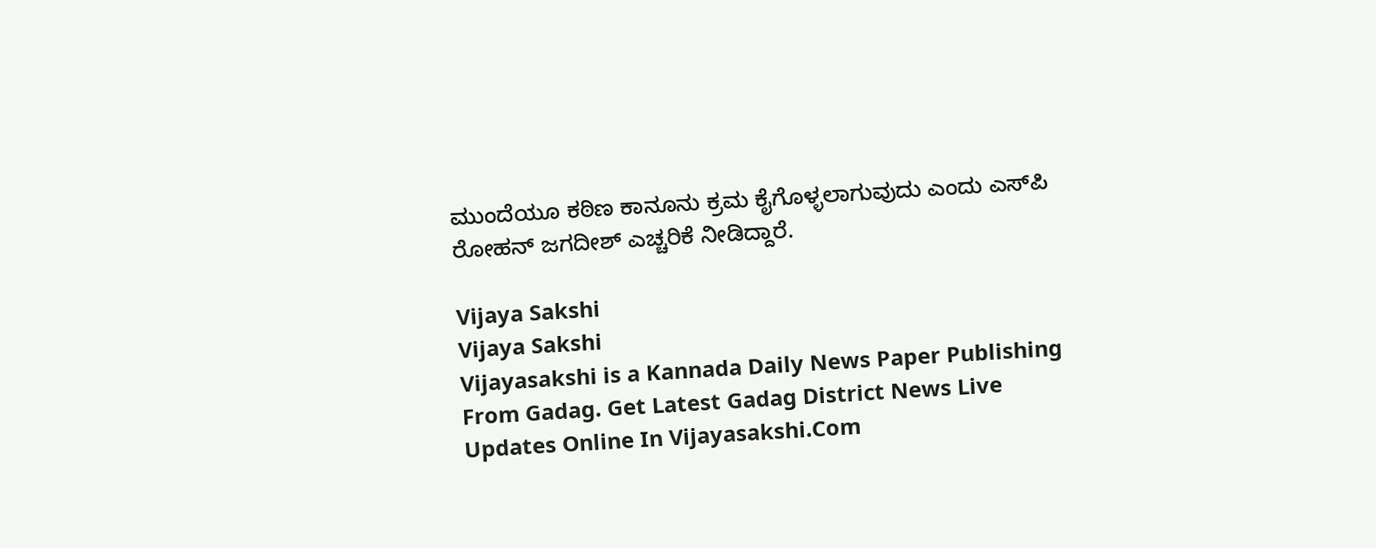ಮುಂದೆಯೂ ಕಠಿಣ ಕಾನೂನು ಕ್ರಮ ಕೈಗೊಳ್ಳಲಾಗುವುದು ಎಂದು ಎಸ್‌ಪಿ ರೋಹನ್ ಜಗದೀಶ್ ಎಚ್ಚರಿಕೆ ನೀಡಿದ್ದಾರೆ.

Vijaya Sakshi
Vijaya Sakshi
Vijayasakshi is a Kannada Daily News Paper Publishing From Gadag. Get Latest Gadag District News Live Updates Online In Vijayasakshi.Com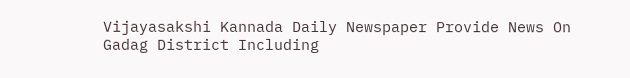Vijayasakshi Kannada Daily Newspaper Provide News On Gadag District Including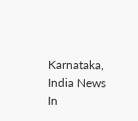Karnataka, India News In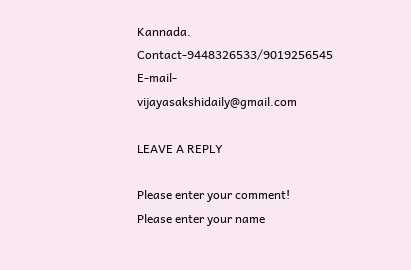Kannada. Contact-9448326533/9019256545 E-mail-vijayasakshidaily@gmail.com

LEAVE A REPLY

Please enter your comment!
Please enter your name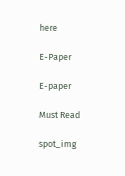here

E-Paper

E-paper

Must Read

spot_img